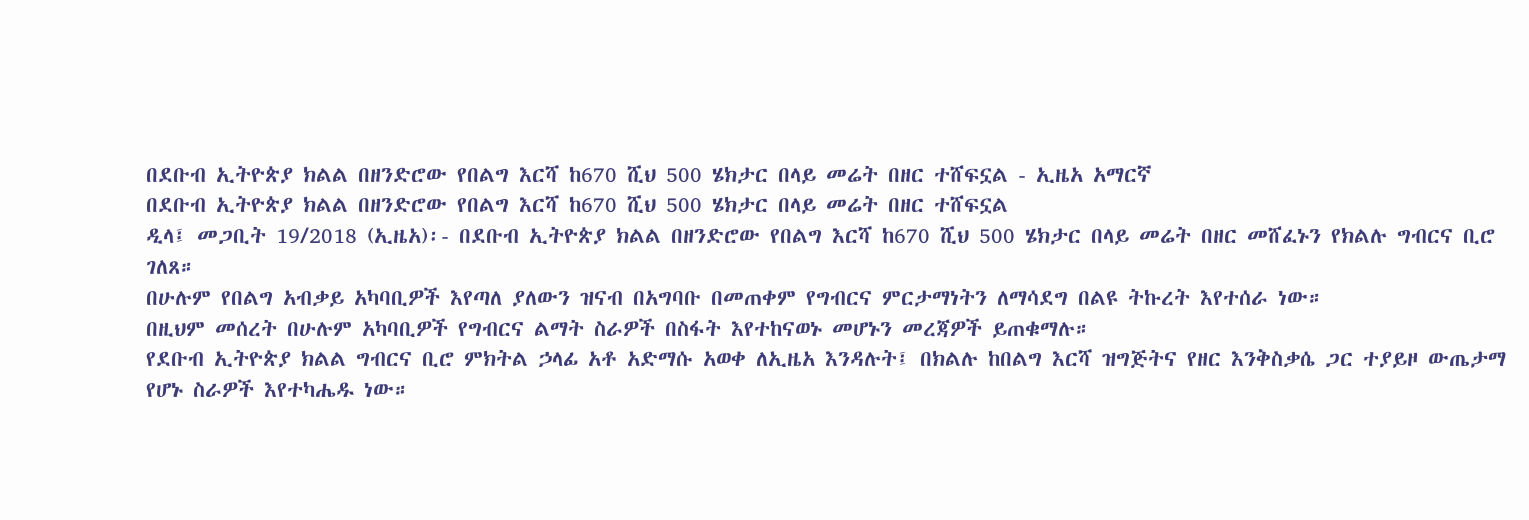በደቡብ ኢትዮጵያ ክልል በዘንድሮው የበልግ እርሻ ከ670 ሺህ 500 ሄክታር በላይ መሬት በዘር ተሸፍኗል - ኢዜአ አማርኛ
በደቡብ ኢትዮጵያ ክልል በዘንድሮው የበልግ እርሻ ከ670 ሺህ 500 ሄክታር በላይ መሬት በዘር ተሸፍኗል
ዲላ፤ መጋቢት 19/2018 (ኢዜአ)፡- በደቡብ ኢትዮጵያ ክልል በዘንድሮው የበልግ እርሻ ከ670 ሺህ 500 ሄክታር በላይ መሬት በዘር መሸፈኑን የክልሉ ግብርና ቢሮ ገለጸ።
በሁሉም የበልግ አብቃይ አካባቢዎች እየጣለ ያለውን ዝናብ በአግባቡ በመጠቀም የግብርና ምርታማነትን ለማሳደግ በልዩ ትኩረት እየተሰራ ነው።
በዚህም መሰረት በሁሉም አካባቢዎች የግብርና ልማት ስራዎች በስፋት እየተከናወኑ መሆኑን መረጃዎች ይጠቁማሉ።
የደቡብ ኢትዮጵያ ክልል ግብርና ቢሮ ምክትል ኃላፊ አቶ አድማሱ አወቀ ለኢዜአ እንዳሉት፤ በክልሉ ከበልግ እርሻ ዝግጅትና የዘር እንቅስቃሴ ጋር ተያይዞ ውጤታማ የሆኑ ስራዎች እየተካሔዱ ነው።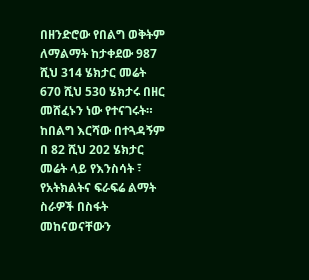በዘንድሮው የበልግ ወቅትም ለማልማት ከታቀደው 987 ሺህ 314 ሄክታር መሬት 670 ሺህ 530 ሄክታሩ በዘር መሸፈኑን ነው የተናገሩት።
ከበልግ እርሻው በተጓዳኝም በ 82 ሺህ 202 ሄክታር መሬት ላይ የእንስሳት ፣ የአትክልትና ፍራፍሬ ልማት ስራዎች በስፋት መከናወናቸውን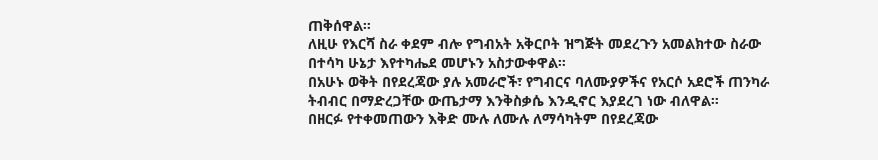ጠቅሰዋል።
ለዚሁ የእርሻ ስራ ቀደም ብሎ የግብአት አቅርቦት ዝግጅት መደረጉን አመልክተው ስራው በተሳካ ሁኔታ እየተካሔደ መሆኑን አስታውቀዋል።
በአሁኑ ወቅት በየደረጃው ያሉ አመራሮች፣ የግብርና ባለሙያዎችና የአርሶ አደሮች ጠንካራ ትብብር በማድረጋቸው ውጤታማ እንቅስቃሴ እንዲኖር እያደረገ ነው ብለዋል።
በዘርፉ የተቀመጠውን እቅድ ሙሉ ለሙሉ ለማሳካትም በየደረጃው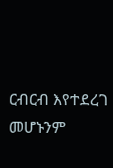ርብርብ እየተደረገ መሆኑንም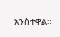አንስተዋል።